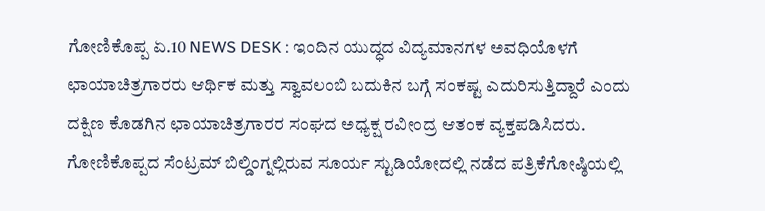ಗೋಣಿಕೊಪ್ಪ ಏ.10 NEWS DESK : ಇಂದಿನ ಯುದ್ಧದ ವಿದ್ಯಮಾನಗಳ ಅವಧಿಯೊಳಗೆ ಛಾಯಾಚಿತ್ರಗಾರರು ಆರ್ಥಿಕ ಮತ್ತು ಸ್ವಾವಲಂಬಿ ಬದುಕಿನ ಬಗ್ಗೆ ಸಂಕಷ್ಟ ಎದುರಿಸುತ್ತಿದ್ದಾರೆ ಎಂದು ದಕ್ಷಿಣ ಕೊಡಗಿನ ಛಾಯಾಚಿತ್ರಗಾರರ ಸಂಘದ ಅಧ್ಯಕ್ಷ ರವೀಂದ್ರ ಆತಂಕ ವ್ಯಕ್ತಪಡಿಸಿದರು. ಗೋಣಿಕೊಪ್ಪದ ಸೆಂಟ್ರಮ್ ಬಿಲ್ಡಿಂಗ್ನಲ್ಲಿರುವ ಸೂರ್ಯ ಸ್ಟುಡಿಯೋದಲ್ಲಿ ನಡೆದ ಪತ್ರಿಕೆಗೋಷ್ಠಿಯಲ್ಲಿ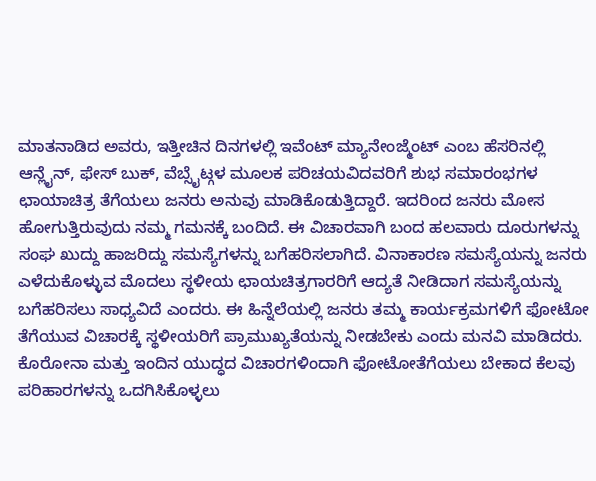ಮಾತನಾಡಿದ ಅವರು, ಇತ್ತೀಚಿನ ದಿನಗಳಲ್ಲಿ ಇವೆಂಟ್ ಮ್ಯಾನೇಂಜ್ಮೆಂಟ್ ಎಂಬ ಹೆಸರಿನಲ್ಲಿ ಆನ್ಲೈನ್, ಫೇಸ್ ಬುಕ್, ವೆಬ್ಸೈಟ್ಗಳ ಮೂಲಕ ಪರಿಚಯವಿದವರಿಗೆ ಶುಭ ಸಮಾರಂಭಗಳ ಛಾಯಾಚಿತ್ರ ತೆಗೆಯಲು ಜನರು ಅನುವು ಮಾಡಿಕೊಡುತ್ತಿದ್ದಾರೆ. ಇದರಿಂದ ಜನರು ಮೋಸ ಹೋಗುತ್ತಿರುವುದು ನಮ್ಮ ಗಮನಕ್ಕೆ ಬಂದಿದೆ. ಈ ವಿಚಾರವಾಗಿ ಬಂದ ಹಲವಾರು ದೂರುಗಳನ್ನು ಸಂಘ ಖುದ್ದು ಹಾಜರಿದ್ದು ಸಮಸ್ಯೆಗಳನ್ನು ಬಗೆಹರಿಸಲಾಗಿದೆ. ವಿನಾಕಾರಣ ಸಮಸ್ಯೆಯನ್ನು ಜನರು ಎಳೆದುಕೊಳ್ಳುವ ಮೊದಲು ಸ್ಥಳೀಯ ಛಾಯಚಿತ್ರಗಾರರಿಗೆ ಆದ್ಯತೆ ನೀಡಿದಾಗ ಸಮಸ್ಯೆಯನ್ನು ಬಗೆಹರಿಸಲು ಸಾಧ್ಯವಿದೆ ಎಂದರು. ಈ ಹಿನ್ನೆಲೆಯಲ್ಲಿ ಜನರು ತಮ್ಮ ಕಾರ್ಯಕ್ರಮಗಳಿಗೆ ಫೋಟೋ ತೆಗೆಯುವ ವಿಚಾರಕ್ಕೆ ಸ್ಥಳೀಯರಿಗೆ ಪ್ರಾಮುಖ್ಯತೆಯನ್ನು ನೀಡಬೇಕು ಎಂದು ಮನವಿ ಮಾಡಿದರು. ಕೊರೋನಾ ಮತ್ತು ಇಂದಿನ ಯುದ್ಧದ ವಿಚಾರಗಳಿಂದಾಗಿ ಫೋಟೋತೆಗೆಯಲು ಬೇಕಾದ ಕೆಲವು ಪರಿಹಾರಗಳನ್ನು ಒದಗಿಸಿಕೊಳ್ಳಲು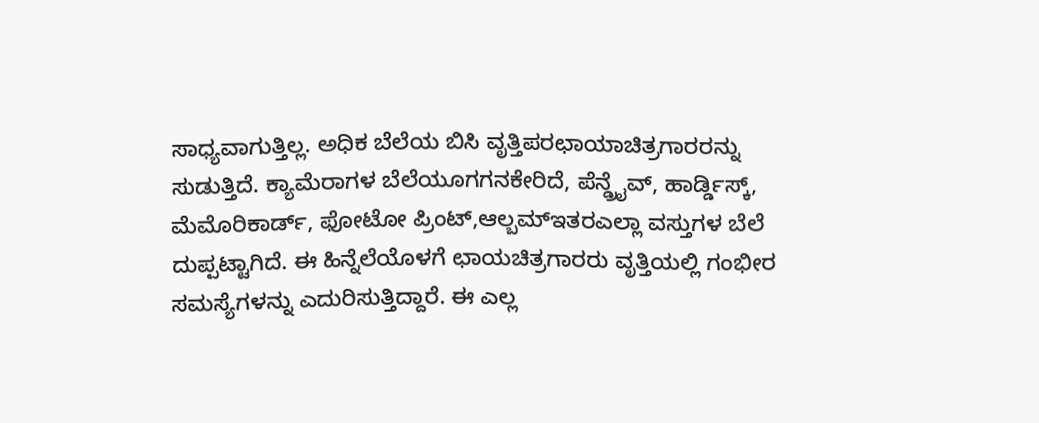ಸಾಧ್ಯವಾಗುತ್ತಿಲ್ಲ. ಅಧಿಕ ಬೆಲೆಯ ಬಿಸಿ ವೃತ್ತಿಪರಛಾಯಾಚಿತ್ರಗಾರರನ್ನು ಸುಡುತ್ತಿದೆ. ಕ್ಯಾಮೆರಾಗಳ ಬೆಲೆಯೂಗಗನಕೇರಿದೆ, ಪೆನ್ಡ್ರೈವ್, ಹಾರ್ಡ್ಡಿಸ್ಕ್, ಮೆಮೊರಿಕಾರ್ಡ್, ಫೋಟೋ ಪ್ರಿಂಟ್,ಆಲ್ಬಮ್ಇತರಎಲ್ಲಾ ವಸ್ತುಗಳ ಬೆಲೆ ದುಪ್ಪಟ್ಟಾಗಿದೆ. ಈ ಹಿನ್ನೆಲೆಯೊಳಗೆ ಛಾಯಚಿತ್ರಗಾರರು ವೃತ್ತಿಯಲ್ಲಿ ಗಂಭೀರ ಸಮಸ್ಯೆಗಳನ್ನು ಎದುರಿಸುತ್ತಿದ್ದಾರೆ. ಈ ಎಲ್ಲ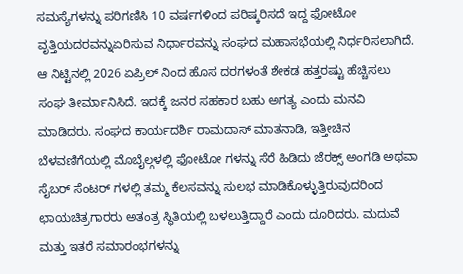ಸಮಸ್ಯೆಗಳನ್ನು ಪರಿಗಣಿಸಿ 10 ವರ್ಷಗಳಿಂದ ಪರಿಷ್ಕರಿಸದೆ ಇದ್ದ ಫೋಟೋ ವೃತ್ತಿಯದರವನ್ನುಏರಿಸುವ ನಿರ್ಧಾರವನ್ನು ಸಂಘದ ಮಹಾಸಭೆಯಲ್ಲಿ ನಿರ್ಧರಿಸಲಾಗಿದೆ. ಆ ನಿಟ್ಟಿನಲ್ಲಿ 2026 ಏಪ್ರಿಲ್ ನಿಂದ ಹೊಸ ದರಗಳಂತೆ ಶೇಕಡ ಹತ್ತರಷ್ಟು ಹೆಚ್ಚಿಸಲು ಸಂಘ ತೀರ್ಮಾನಿಸಿದೆ. ಇದಕ್ಕೆ ಜನರ ಸಹಕಾರ ಬಹು ಅಗತ್ಯ ಎಂದು ಮನವಿ ಮಾಡಿದರು. ಸಂಘದ ಕಾರ್ಯದರ್ಶಿ ರಾಮದಾಸ್ ಮಾತನಾಡಿ, ಇತ್ತೀಚಿನ ಬೆಳವಣಿಗೆಯಲ್ಲಿ ಮೊಬೈಲ್ಗಳಲ್ಲಿ ಫೋಟೋ ಗಳನ್ನು ಸೆರೆ ಹಿಡಿದು ಜೆರಕ್ಸ್ ಅಂಗಡಿ ಅಥವಾ ಸೈಬರ್ ಸೆಂಟರ್ ಗಳಲ್ಲಿ ತಮ್ಮ ಕೆಲಸವನ್ನು ಸುಲಭ ಮಾಡಿಕೊಳ್ಳುತ್ತಿರುವುದರಿಂದ ಛಾಯಚಿತ್ರಗಾರರು ಅತಂತ್ರ ಸ್ಥಿತಿಯಲ್ಲಿ ಬಳಲುತ್ತಿದ್ದಾರೆ ಎಂದು ದೂರಿದರು. ಮದುವೆ ಮತ್ತು ಇತರೆ ಸಮಾರಂಭಗಳನ್ನು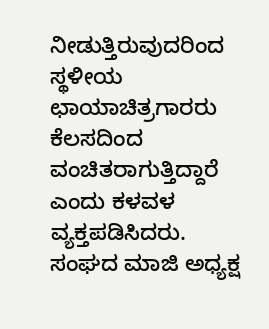ನೀಡುತ್ತಿರುವುದರಿಂದ ಸ್ಥಳೀಯ ಛಾಯಾಚಿತ್ರಗಾರರು ಕೆಲಸದಿಂದ ವಂಚಿತರಾಗುತ್ತಿದ್ದಾರೆ ಎಂದು ಕಳವಳ ವ್ಯಕ್ತಪಡಿಸಿದರು. ಸಂಘದ ಮಾಜಿ ಅಧ್ಯಕ್ಷ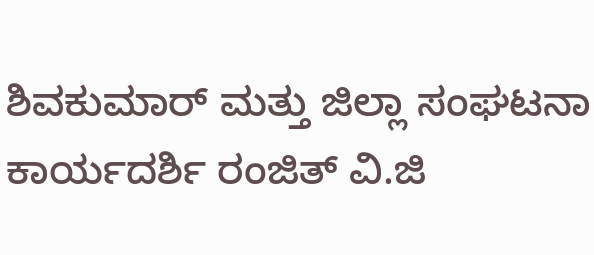ಶಿವಕುಮಾರ್ ಮತ್ತು ಜಿಲ್ಲಾ ಸಂಘಟನಾ ಕಾರ್ಯದರ್ಶಿ ರಂಜಿತ್ ವಿ.ಜಿ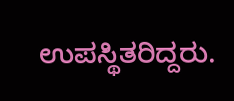ಉಪಸ್ಥಿತರಿದ್ದರು.